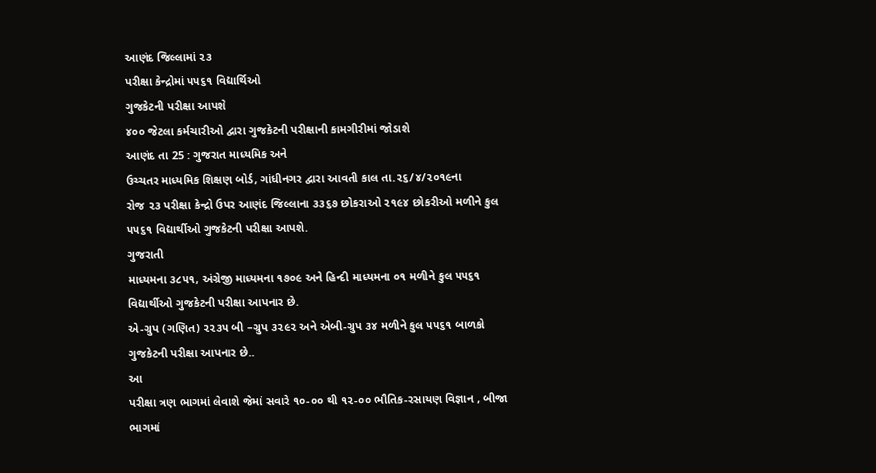આણંદ જિલ્લામાં ૨૩
પરીક્ષા કેન્દ્રોમાં ૫૫૬૧ વિદ્યાર્થિઓ
ગુજકેટની પરીક્ષા આપશે
૪૦૦ જેટલા કર્મચારીઓ દ્વારા ગુજકેટની પરીક્ષાની કામગીરીમાં જોડાશે
આણંદ તા 25 : ગુજરાત માધ્યમિક અને
ઉચ્ચતર માધ્યમિક શિક્ષણ બોર્ડ, ગાંધીનગર દ્વારા આવતી કાલ તા.૨૬/૪/૨૦૧૯ના
રોજ ૨૩ પરીક્ષા કેન્દ્રો ઉપર આણંદ જિલ્લાના ૩૩૬૭ છોકરાઓ ૨૧૯૪ છોકરીઓ મળીને કુલ
૫૫૬૧ વિદ્યાર્થીઓ ગુજકેટની પરીક્ષા આપશે.
ગુજરાતી
માધ્યમના ૩૮૫૧, અંગ્રેજી માધ્યમના ૧૭૦૯ અને હિન્દી માધ્યમના ૦૧ મળીને કુલ ૫૫૬૧
વિદ્યાર્થીઓ ગુજકેટની પરીક્ષા આપનાર છે.
એ-ગ્રુપ (ગણિત) ૨૨૩૫ બી –ગ્રુપ ૩૨૯૨ અને એબી-ગ્રુપ ૩૪ મળીને કુલ ૫૫૬૧ બાળકો
ગુજકેટની પરીક્ષા આપનાર છે..
આ
પરીક્ષા ત્રણ ભાગમાં લેવાશે જેમાં સવારે ૧૦-૦૦ થી ૧૨-૦૦ ભૌતિક-રસાયણ વિજ્ઞાન , બીજા
ભાગમાં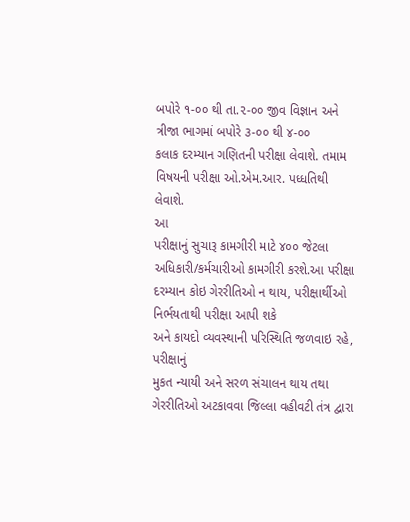બપોરે ૧-૦૦ થી તા.૨-૦૦ જીવ વિજ્ઞાન અને ત્રીજા ભાગમાં બપોરે ૩-૦૦ થી ૪-૦૦
કલાક દરમ્યાન ગણિતની પરીક્ષા લેવાશે. તમામ વિષયની પરીક્ષા ઓ.એમ.આર. પધ્ધતિથી
લેવાશે.
આ
પરીક્ષાનું સુચારૂ કામગીરી માટે ૪૦૦ જેટલા
અધિકારી/કર્મચારીઓ કામગીરી કરશે.આ પરીક્ષા દરમ્યાન કોઇ ગેરરીતિઓ ન થાય, પરીક્ષાર્થીઓ નિર્ભયતાથી પરીક્ષા આપી શકે
અને કાયદો વ્યવસ્થાની પરિસ્થિતિ જળવાઇ રહે, પરીક્ષાનું
મુકત ન્યાયી અને સરળ સંચાલન થાય તથા ગેરરીતિઓ અટકાવવા જિલ્લા વહીવટી તંત્ર દ્વારા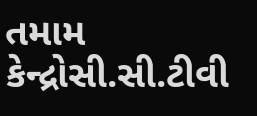તમામ કેન્દ્રોસી.સી.ટીવી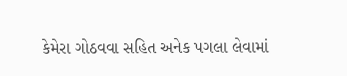કેમેરા ગોઠવવા સહિત અનેક પગલા લેવામાં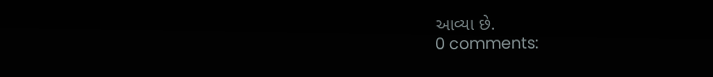આવ્યા છે.
0 comments: